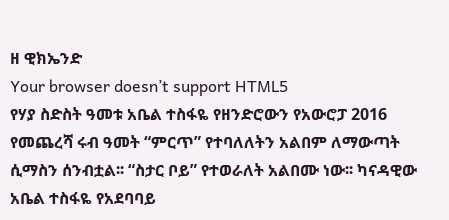ዘ ዊክኤንድ
Your browser doesn’t support HTML5
የሃያ ስድስት ዓመቱ አቤል ተስፋዬ የዘንድሮውን የአውሮፓ 2016 የመጨረሻ ሩብ ዓመት “ምርጥ” የተባለለትን አልበም ለማውጣት ሲማስን ሰንብቷል፡፡ “ስታር ቦይ” የተወራለት አልበሙ ነው፡፡ ካናዳዊው አቤል ተስፋዬ የአደባባይ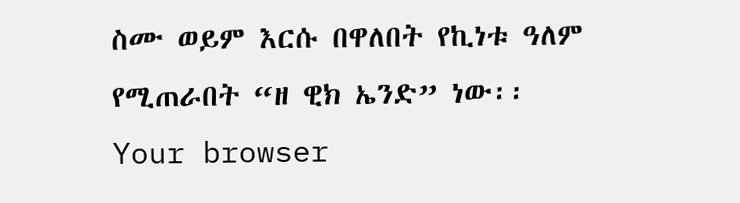ስሙ ወይም እርሱ በዋለበት የኪነቱ ዓለም የሚጠራበት “ዘ ዊክ ኤንድ” ነው፡፡
Your browser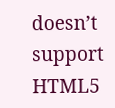doesn’t support HTML5